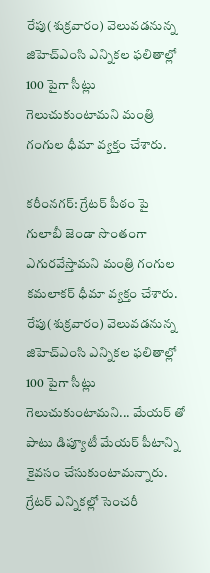రేపు(శుక్రవారం) వెలువడనున్న జిహెచ్ఎంసి ఎన్నికల ఫలితాల్లో 100 పైగా సీట్లు గెలుచుకుంటామని మంత్రి గంగుల ధీమా వ్యక్తం చేశారు.

కరీంనగర్: గ్రేటర్ పీఠం పై గులాబీ జెండా సొంతంగా ఎగురవేస్తామని మంత్రి గంగుల కమలాకర్ ధీమా వ్యక్తం చేశారు. రేపు(శుక్రవారం) వెలువడనున్న జిహెచ్ఎంసి ఎన్నికల ఫలితాల్లో 100 పైగా సీట్లు గెలుచుకుంటామని... మేయర్ తో పాటు డిప్యూటీ మేయర్ పీటాన్ని కైవసం చేసుకుంటామన్నారు. గ్రేటర్ ఎన్నికల్లో సెంచరీ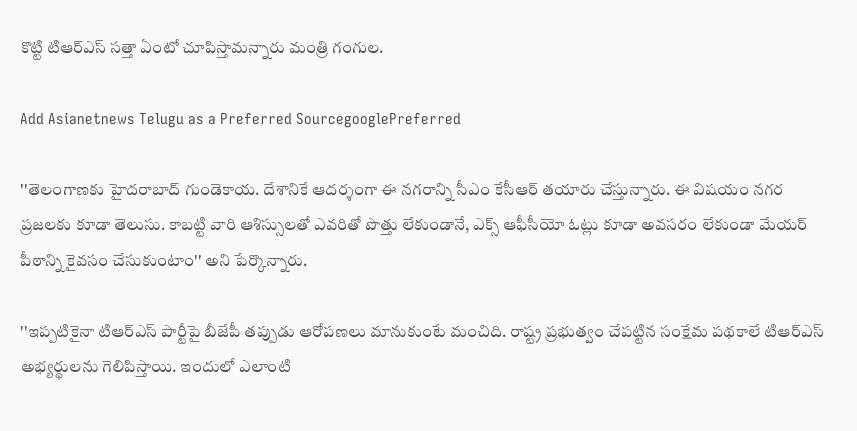కొట్టి టిఆర్ఎస్ సత్తా ఏంటో చూపిస్తామన్నారు మంత్రి గంగుల.

Add Asianetnews Telugu as a Preferred SourcegooglePreferred

''తెలంగాణకు హైదరాబాద్ గుండెకాయ. దేశానికే ఆదర్శంగా ఈ నగరాన్ని సీఎం కేసీఆర్ తయారు చేస్తున్నారు. ఈ విషయం నగర ప్రజలకు కూడా తెలుసు. కాబట్టి వారి ఆశిస్సులతో ఎవరితో పొత్తు లేకుండానే, ఎక్స్ ఆఫీసీయో ఓట్లు కూడా అవసరం లేకుండా మేయర్ పీఠాన్ని కైవసం చేసుకుంటాం'' అని పేర్కొన్నారు.

''ఇప్పటికైనా టిఆర్ఎస్ పార్టీపై బీజేపీ తప్పుడు ఆరోపణలు మానుకుంటే మంచిది. రాష్ట్ర ప్రభుత్వం చేపట్టిన సంక్షేమ పథకాలే టిఆర్ఎస్ అభ్యర్థులను గెలిపిస్తాయి. ఇందులో ఎలాంటి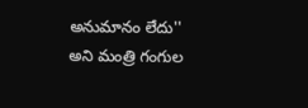అనుమానం లేదు'' అని మంత్రి గంగుల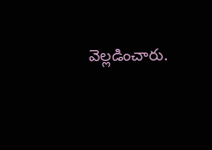వెల్లడించారు.